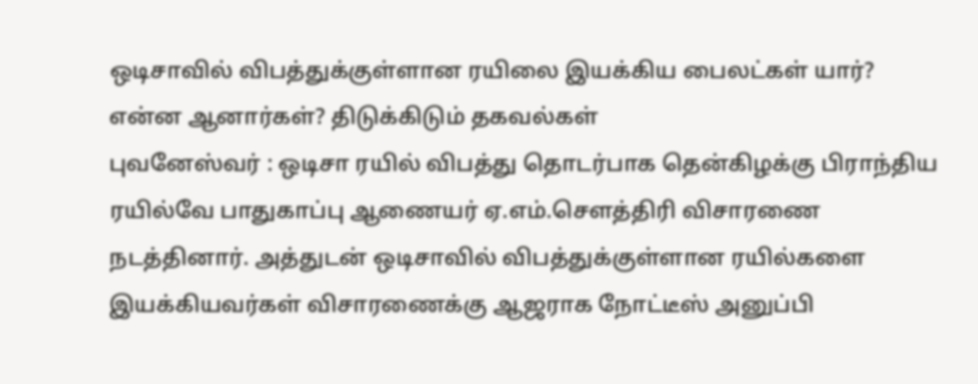ஒடிசாவில் விபத்துக்குள்ளான ரயிலை இயக்கிய பைலட்கள் யார்? என்ன ஆனார்கள்? திடுக்கிடும் தகவல்கள்
புவனேஸ்வர் : ஒடிசா ரயில் விபத்து தொடர்பாக தென்கிழக்கு பிராந்திய ரயில்வே பாதுகாப்பு ஆணையர் ஏ.எம்.சௌத்திரி விசாரணை நடத்தினார். அத்துடன் ஒடிசாவில் விபத்துக்குள்ளான ரயில்களை இயக்கியவர்கள் விசாரணைக்கு ஆஜராக நோட்டீஸ் அனுப்பி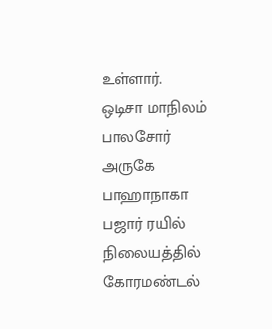உள்ளார்.
ஒடிசா மாநிலம் பாலசோர் அருகே பாஹாநாகா பஜார் ரயில் நிலையத்தில் கோரமண்டல்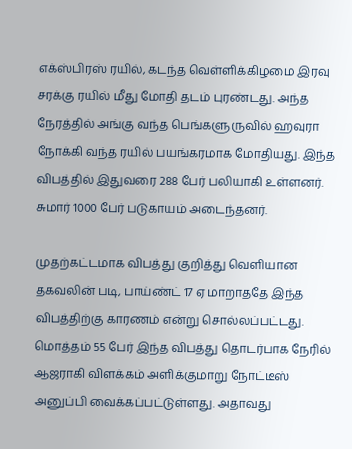எக்ஸ்பிரஸ் ரயில், கடந்த வெள்ளிக்கிழமை இரவு சரக்கு ரயில் மீது மோதி தடம் புரண்டது. அந்த நேரத்தில் அங்கு வந்த பெங்களுருவில் ஹவுரா நோக்கி வந்த ரயில் பயங்கரமாக மோதியது. இந்த விபத்தில் இதுவரை 288 பேர் பலியாகி உள்ளனர். சுமார் 1000 பேர் படுகாயம் அடைந்தனர்.

முதற்கட்டமாக விபத்து குறித்து வெளியான தகவலின் படி, பாய்ண்ட் 17 ஏ மாறாததே இந்த விபத்திற்கு காரணம் என்று சொல்லப்பட்டது. மொத்தம் 55 பேர் இந்த விபத்து தொடர்பாக நேரில் ஆஜராகி விளக்கம் அளிக்குமாறு நோட்டீஸ் அனுப்பி வைக்கப்பட்டுள்ளது. அதாவது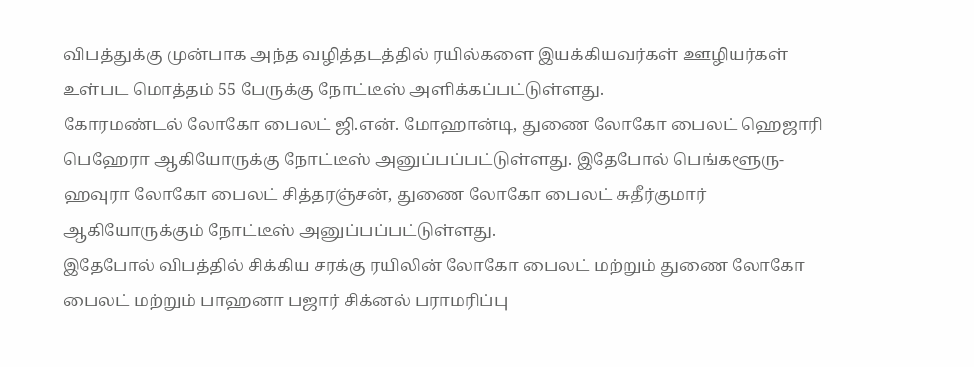விபத்துக்கு முன்பாக அந்த வழித்தடத்தில் ரயில்களை இயக்கியவர்கள் ஊழியர்கள் உள்பட மொத்தம் 55 பேருக்கு நோட்டீஸ் அளிக்கப்பட்டுள்ளது.
கோரமண்டல் லோகோ பைலட் ஜி.என். மோஹான்டி, துணை லோகோ பைலட் ஹெஜாரி பெஹேரா ஆகியோருக்கு நோட்டீஸ் அனுப்பப்பட்டுள்ளது. இதேபோல் பெங்களூரு-ஹவுரா லோகோ பைலட் சித்தரஞ்சன், துணை லோகோ பைலட் சுதீர்குமார் ஆகியோருக்கும் நோட்டீஸ் அனுப்பப்பட்டுள்ளது.
இதேபோல் விபத்தில் சிக்கிய சரக்கு ரயிலின் லோகோ பைலட் மற்றும் துணை லோகோ பைலட் மற்றும் பாஹனா பஜார் சிக்னல் பராமரிப்பு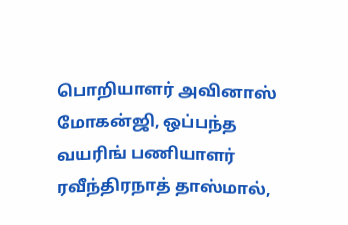பொறியாளர் அவினாஸ் மோகன்ஜி, ஒப்பந்த வயரிங் பணியாளர் ரவீந்திரநாத் தாஸ்மால்,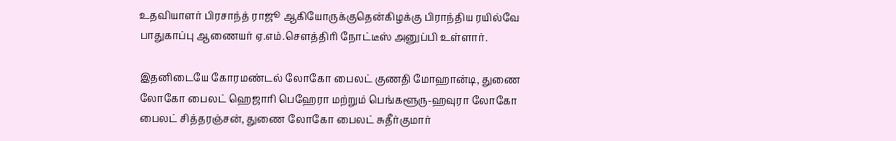உதவியாளர் பிரசாந்த் ராஜூ ஆகியோருக்குதென்கிழக்கு பிராந்திய ரயில்வே பாதுகாப்பு ஆணையர் ஏ.எம்.சௌத்திரி நோட்டீஸ் அனுப்பி உள்ளார்.

இதனிடையே கோரமண்டல் லோகோ பைலட் குணதி மோஹான்டி, துணை லோகோ பைலட் ஹெஜாரி பெஹேரா மற்றும் பெங்களூரு-ஹவுரா லோகோ பைலட் சித்தரஞ்சன், துணை லோகோ பைலட் சுதீர்குமார்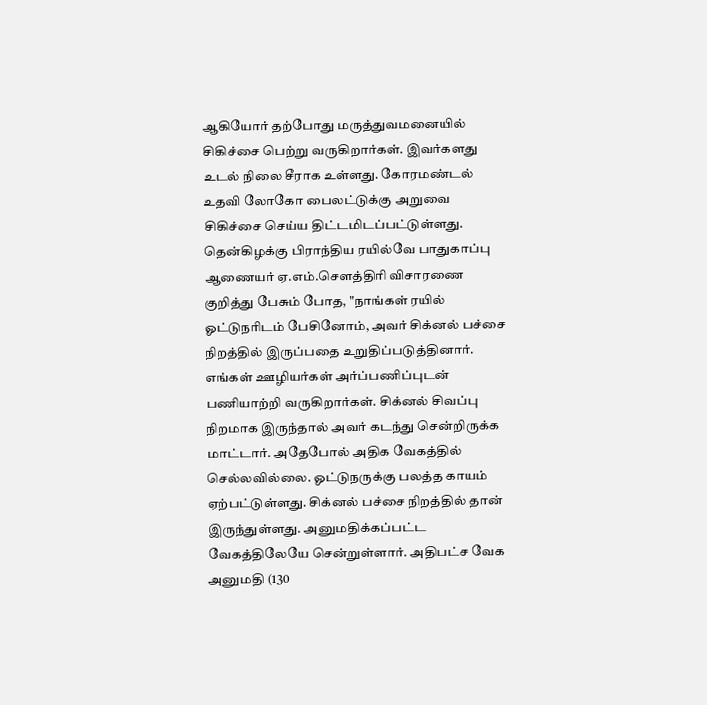ஆகியோர் தற்போது மருத்துவமனையில் சிகிச்சை பெற்று வருகிறார்கள். இவர்களது உடல் நிலை சீராக உள்ளது. கோரமண்டல் உதவி லோகோ பைலட்டுக்கு அறுவை சிகிச்சை செய்ய திட்டமிடப்பட்டுள்ளது.
தென்கிழக்கு பிராந்திய ரயில்வே பாதுகாப்பு ஆணையர் ஏ.எம்.சௌத்திரி விசாரணை குறித்து பேசும் போத, "நாங்கள் ரயில் ஓட்டுநரிடம் பேசினோம், அவர் சிக்னல் பச்சை நிறத்தில் இருப்பதை உறுதிப்படுத்தினார். எங்கள் ஊழியர்கள் அர்ப்பணிப்புடன் பணியாற்றி வருகிறார்கள். சிக்னல் சிவப்பு நிறமாக இருந்தால் அவர் கடந்து சென்றிருக்க மாட்டார். அதேபோல் அதிக வேகத்தில் செல்லவில்லை. ஓட்டுநருக்கு பலத்த காயம் ஏற்பட்டுள்ளது. சிக்னல் பச்சை நிறத்தில் தான் இருந்துள்ளது. அனுமதிக்கப்பட்ட வேகத்திலேயே சென்றுள்ளார். அதிபட்ச வேக அனுமதி (130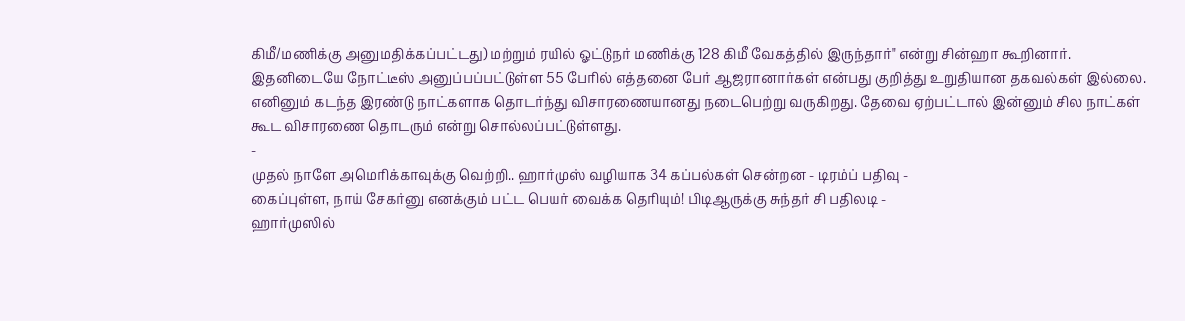கிமீ/மணிக்கு அனுமதிக்கப்பட்டது) மற்றும் ரயில் ஓட்டுநர் மணிக்கு 128 கிமீ வேகத்தில் இருந்தார்" என்று சின்ஹா கூறினார்.
இதனிடையே நோட்டீஸ் அனுப்பப்பட்டுள்ள 55 பேரில் எத்தனை பேர் ஆஜரானார்கள் என்பது குறித்து உறுதியான தகவல்கள் இல்லை. எனினும் கடந்த இரண்டு நாட்களாக தொடர்ந்து விசாரணையானது நடைபெற்று வருகிறது. தேவை ஏற்பட்டால் இன்னும் சில நாட்கள் கூட விசாரணை தொடரும் என்று சொல்லப்பட்டுள்ளது.
-
முதல் நாளே அமெரிக்காவுக்கு வெற்றி.. ஹார்முஸ் வழியாக 34 கப்பல்கள் சென்றன - டிரம்ப் பதிவு -
கைப்புள்ள, நாய் சேகர்னு எனக்கும் பட்ட பெயர் வைக்க தெரியும்! பிடிஆருக்கு சுந்தர் சி பதிலடி -
ஹார்முஸில்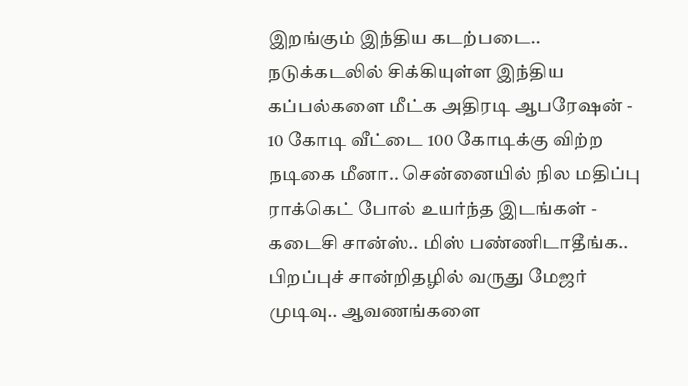இறங்கும் இந்திய கடற்படை.. நடுக்கடலில் சிக்கியுள்ள இந்திய கப்பல்களை மீட்க அதிரடி ஆபரேஷன் -
10 கோடி வீட்டை 100 கோடிக்கு விற்ற நடிகை மீனா.. சென்னையில் நில மதிப்பு ராக்கெட் போல் உயர்ந்த இடங்கள் -
கடைசி சான்ஸ்.. மிஸ் பண்ணிடாதீங்க.. பிறப்புச் சான்றிதழில் வருது மேஜர் முடிவு.. ஆவணங்களை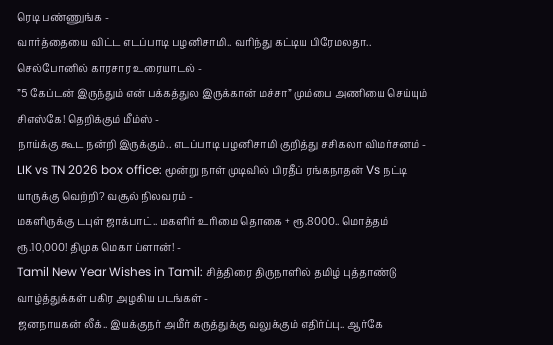ரெடி பண்ணுங்க -
வார்த்தையை விட்ட எடப்பாடி பழனிசாமி.. வரிந்து கட்டிய பிரேமலதா.. செல்போனில் காரசார உரையாடல் -
”5 கேப்டன் இருந்தும் என் பக்கத்துல இருக்கான் மச்சா” மும்பை அணியை செய்யும் சிஎஸ்கே! தெறிக்கும் மீம்ஸ் -
நாய்க்கு கூட நன்றி இருக்கும்.. எடப்பாடி பழனிசாமி குறித்து சசிகலா விமர்சனம் -
LIK vs TN 2026 box office: மூன்று நாள் முடிவில் பிரதீப் ரங்கநாதன் Vs நட்டி யாருக்கு வெற்றி? வசூல் நிலவரம் -
மகளிருக்கு டபுள் ஜாக்பாட்.. மகளிர் உரிமை தொகை + ரூ.8000.. மொத்தம் ரூ.10,000! திமுக மெகா ப்ளான்! -
Tamil New Year Wishes in Tamil: சித்திரை திருநாளில் தமிழ் புத்தாண்டு வாழ்த்துக்கள் பகிர அழகிய படங்கள் -
ஜனநாயகன் லீக்.. இயக்குநர் அமீர் கருத்துக்கு வலுக்கும் எதிர்ப்பு.. ஆர்கே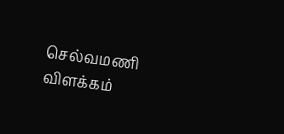செல்வமணி விளக்கம்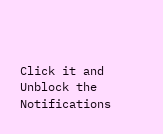Click it and Unblock the Notifications